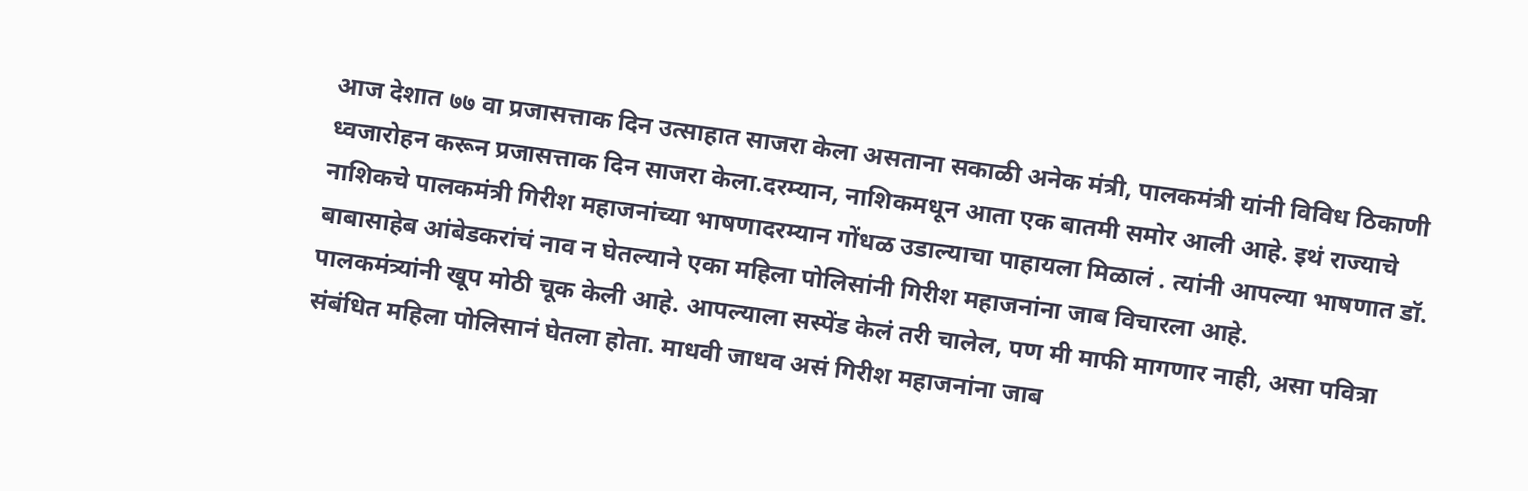आज देशात ७७ वा प्रजासत्ताक दिन उत्साहात साजरा केला असताना सकाळी अनेक मंत्री, पालकमंत्री यांनी विविध ठिकाणी ध्वजारोहन करून प्रजासत्ताक दिन साजरा केला.दरम्यान, नाशिकमधून आता एक बातमी समोर आली आहे. इथं राज्याचे नाशिकचे पालकमंत्री गिरीश महाजनांच्या भाषणादरम्यान गोंधळ उडाल्याचा पाहायला मिळालं . त्यांनी आपल्या भाषणात डॉ. बाबासाहेब आंबेडकरांचं नाव न घेतल्याने एका महिला पोलिसांनी गिरीश महाजनांना जाब विचारला आहे.
पालकमंत्र्यांनी खूप मोठी चूक केली आहे. आपल्याला सस्पेंड केलं तरी चालेल, पण मी माफी मागणार नाही, असा पवित्रा संबंधित महिला पोलिसानं घेतला होता. माधवी जाधव असं गिरीश महाजनांना जाब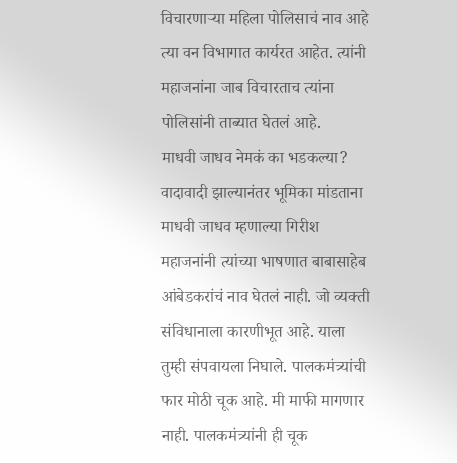विचारणाऱ्या महिला पोलिसाचं नाव आहे त्या वन विभागात कार्यरत आहेत. त्यांनी महाजनांना जाब विचारताच त्यांना पोलिसांनी ताब्यात घेतलं आहे.
माधवी जाधव नेमकं का भडकल्या?
वादावादी झाल्यानंतर भूमिका मांडताना माधवी जाधव म्हणाल्या गिरीश महाजनांनी त्यांच्या भाषणात बाबासाहेब आंबेडकरांचं नाव घेतलं नाही. जो व्यक्ती संविधानाला कारणीभूत आहे. याला तुम्ही संपवायला निघाले. पालकमंत्र्यांची फार मोठी चूक आहे. मी माफी मागणार नाही. पालकमंत्र्यांनी ही चूक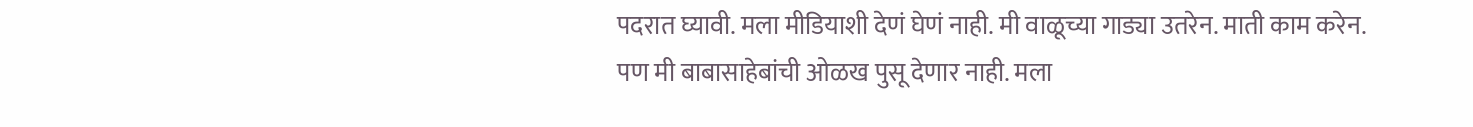पदरात घ्यावी. मला मीडियाशी देणं घेणं नाही. मी वाळूच्या गाड्या उतरेन. माती काम करेन. पण मी बाबासाहेबांची ओळख पुसू देणार नाही. मला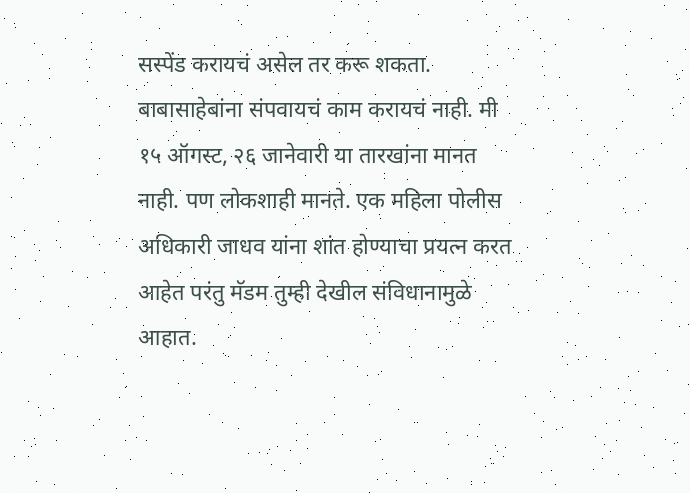सस्पेंड करायचं असेल तर करू शकता. बाबासाहेबांना संपवायचं काम करायचं नाही. मी १५ ऑगस्ट, २६ जानेवारी या तारखांना मानत नाही. पण लोकशाही मानते. एक महिला पोलीस अधिकारी जाधव यांना शांत होण्याचा प्रयत्न करत आहेत परंतु मॅडम तुम्ही देखील संविधानामुळे आहात.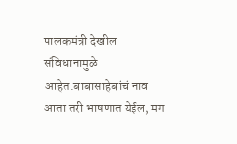पालकमंत्री देखील संविधानामुळे आहेत.बाबासाहेबांचं नाव आता तरी भाषणात येईल, मग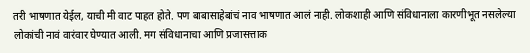तरी भाषणात येईल, याची मी वाट पाहत होते. पण बाबासाहेबांचं नाव भाषणात आलं नाही. लोकशाही आणि संविधानाला कारणीभूत नसलेल्या लोकांची नावं वारंवार घेण्यात आली. मग संविधानाचा आणि प्रजासत्ताक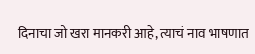दिनाचा जो खरा मानकरी आहे, त्याचं नाव भाषणात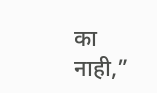का नाही,”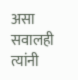असा सवालही त्यांनी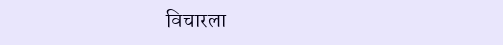विचारला